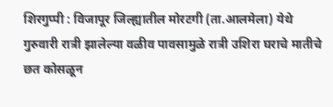शिरगुप्पी : विजापूर जिल्ह्यातील मोरटगी (ता.आलमेला) येथे गुरुवारी रात्री झालेल्या वळीव पावसामुळे रात्री उशिरा घराचे मातीचे छत कोसळून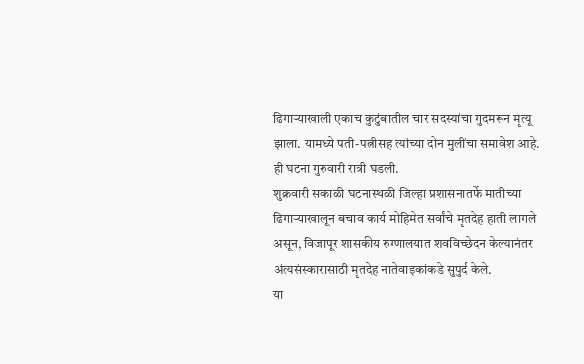ढिगाऱ्याखाली एकाच कुटुंबातील चार सदस्यांचा गुदमरून मृत्यू झाला. यामध्ये पती-पत्नीसह त्यांच्या दोन मुलींचा समावेश आहे. ही घटना गुरुवारी रात्री घडली.
शुक्रवारी सकाळी घटनास्थळी जिल्हा प्रशासनातर्फे मातीच्या ढिगाऱ्याखालून बचाव कार्य मोहिमेत सर्वांचे मृतदेह हाती लागले असून, विजापूर शासकीय रुग्णालयात शवविच्छेदन केल्यानंतर अंत्यसंस्कारासाठी मृतदेह नातेवाइकांकडे सुपुर्द केले.
या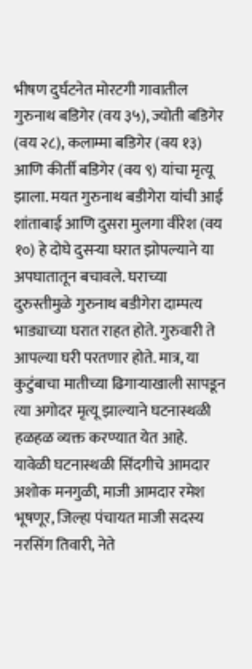भीषण दुर्घटनेत मोरटगी गावातील गुरुनाथ बडिगेर (वय ३५), ज्योती बडिगेर (वय २८), कलाम्मा बडिगेर (वय १३) आणि कीर्ती बडिगेर (वय ९) यांचा मृत्यू झाला. मयत गुरुनाथ बडीगेरा यांची आई शांताबाई आणि दुसरा मुलगा वीरेश (वय १०) हे दोघे दुसऱ्या घरात झोपल्याने या अपघातातून बचावले. घराच्या दुरुस्तीमुळे गुरुनाथ बडीगेरा दाम्पत्य भाड्याच्या घरात राहत होते. गुरुवारी ते आपल्या घरी परतणार होते. मात्र, या कुटुंबाचा मातीच्या ढिगाऱ्याखाली सापडून त्या अगोदर मृत्यू झाल्याने घटनास्थळी हळहळ व्यक्त करण्यात येत आहे.
यावेळी घटनास्थळी सिंदगीचे आमदार अशोक मनगुळी, माजी आमदार रमेश भूषणूर, जिल्हा पंचायत माजी सदस्य नरसिंग तिवारी, नेते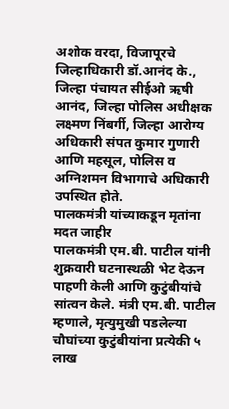अशोक वरदा, विजापूरचे जिल्हाधिकारी डॉ.आनंद के., जिल्हा पंचायत सीईओ ऋषी आनंद, जिल्हा पोलिस अधीक्षक लक्ष्मण निंबर्गी, जिल्हा आरोग्य अधिकारी संपत कुमार गुणारी आणि महसूल, पोलिस व अग्निशमन विभागाचे अधिकारी उपस्थित होते.
पालकमंत्री यांच्याकडून मृतांना मदत जाहीर
पालकमंत्री एम.बी. पाटील यांनी शुक्रवारी घटनास्थळी भेट देऊन पाहणी केली आणि कुटुंबीयांचे सांत्वन केले. मंत्री एम.बी. पाटील म्हणाले, मृत्युमुखी पडलेल्या चौघांच्या कुटुंबीयांना प्रत्येकी ५ लाख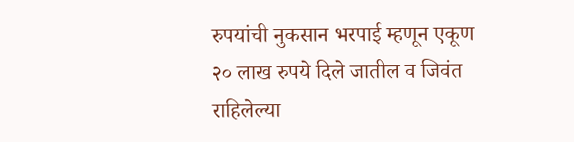रुपयांची नुकसान भरपाई म्हणून एकूण २० लाख रुपये दिले जातील व जिवंत राहिलेल्या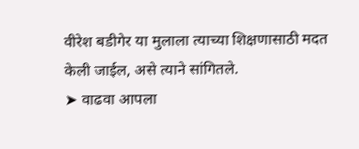वीरेश बडीगेर या मुलाला त्याच्या शिक्षणासाठी मदत केली जाईल, असे त्याने सांगितले.
➤ वाढवा आपला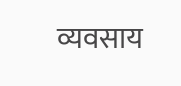व्यवसाय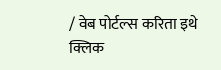/ वेब पोर्टल्स करिता इथे क्लिक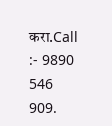करा.Call :- 9890 546 909.